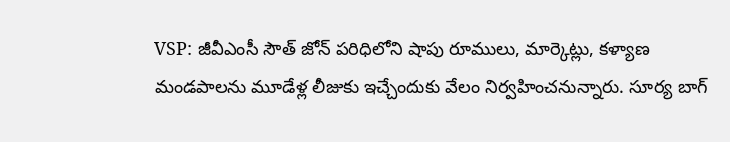VSP: జీవీఎంసీ సౌత్ జోన్ పరిధిలోని షాపు రూములు, మార్కెట్లు, కళ్యాణ మండపాలను మూడేళ్ల లీజుకు ఇచ్చేందుకు వేలం నిర్వహించనున్నారు. సూర్య బాగ్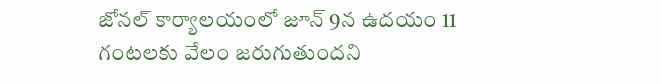జోనల్ కార్యాలయంలో జూన్ 9న ఉదయం 11 గంటలకు వేలం జరుగుతుందని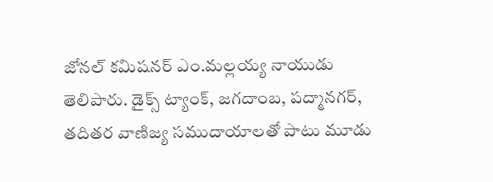జోనల్ కమిషనర్ ఎం.మల్లయ్య నాయుడు తెలిపారు. డైక్స్ ట్యాంక్, జగదాంబ, పద్మానగర్, తదితర వాణిజ్య సముదాయాలతో పాటు మూడు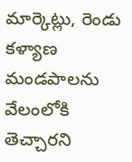మార్కెట్లు, రెండు కళ్యాణ మండపాలను వేలంలోకి తెచ్చారని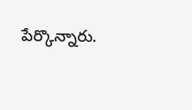పేర్కొన్నారు.